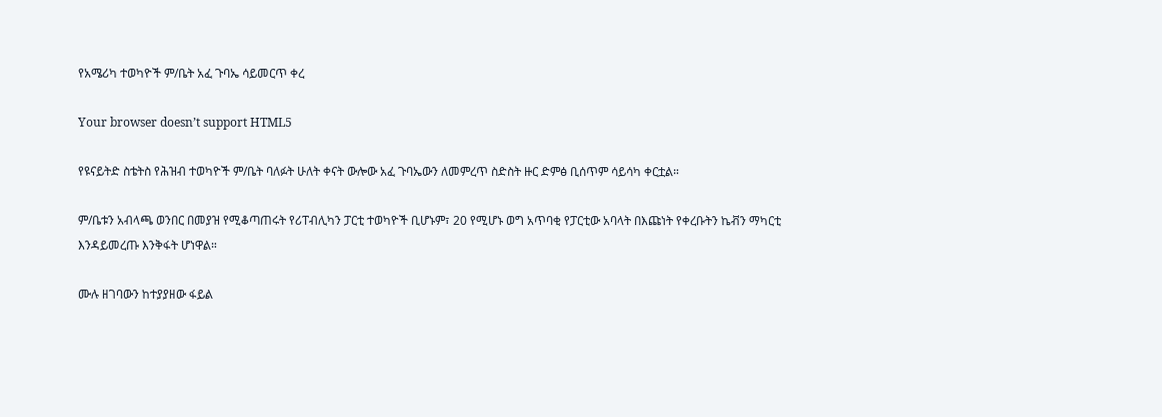የአሜሪካ ተወካዮች ም/ቤት አፈ ጉባኤ ሳይመርጥ ቀረ

Your browser doesn’t support HTML5

የዩናይትድ ስቴትስ የሕዝብ ተወካዮች ም/ቤት ባለፉት ሁለት ቀናት ውሎው አፈ ጉባኤውን ለመምረጥ ስድስት ዙር ድምፅ ቢሰጥም ሳይሳካ ቀርቷል።

ም/ቤቱን አብላጫ ወንበር በመያዝ የሚቆጣጠሩት የሪፐብሊካን ፓርቲ ተወካዮች ቢሆኑም፣ 20 የሚሆኑ ወግ አጥባቂ የፓርቲው አባላት በእጩነት የቀረቡትን ኬቭን ማካርቲ እንዳይመረጡ እንቅፋት ሆነዋል።

ሙሉ ዘገባውን ከተያያዘው ፋይል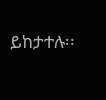ይከታተሉ፡፡